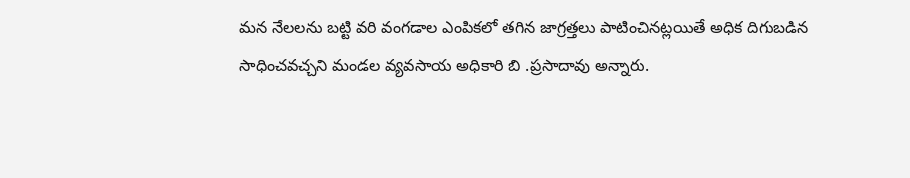మన నేలలను బట్టి వరి వంగడాల ఎంపికలో తగిన జాగ్రత్తలు పాటించినట్లయితే అధిక దిగుబడిన సాధించవచ్చని మండల వ్యవసాయ అధికారి బి .ప్రసాదావు అన్నారు.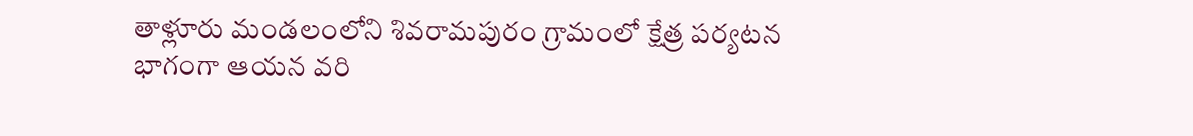తాళ్లూరు మండలంలోని శివరామపురం గ్రామంలో క్షేత్ర పర్యటన భాగంగా ఆయన వరి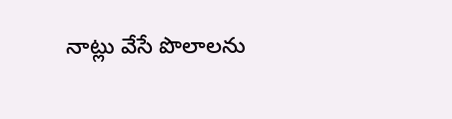నాట్లు వేసే పొలాలను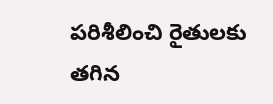పరిశీలించి రైతులకు తగిన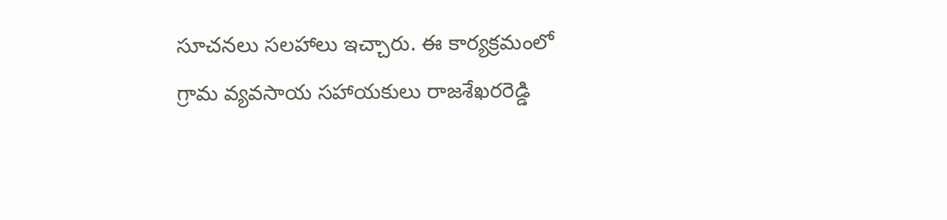సూచనలు సలహాలు ఇచ్చారు. ఈ కార్యక్రమంలో గ్రామ వ్యవసాయ సహాయకులు రాజశేఖరరెడ్డి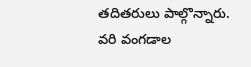తదితరులు పాల్గొన్నారు.
వరి వంగడాల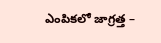ఎంపికలో జాగ్రత్త –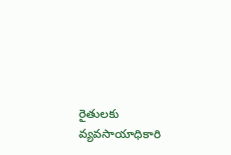రైతులకు వ్యవసాయాధికారి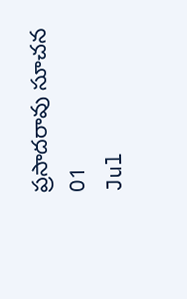ప్రసాదరావు సూచన
01
Jul